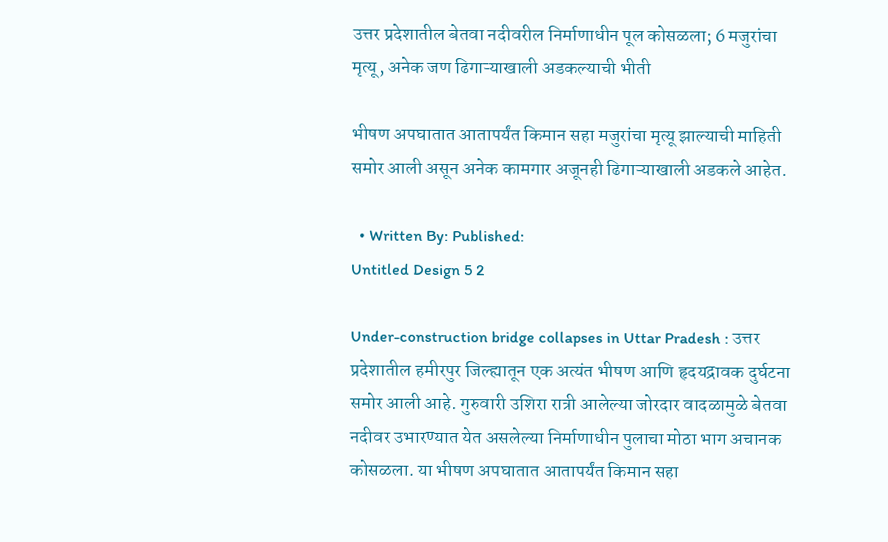उत्तर प्रदेशातील बेतवा नदीवरील निर्माणाधीन पूल कोसळला; 6 मजुरांचा मृत्यू, अनेक जण ढिगाऱ्याखाली अडकल्याची भीती

भीषण अपघातात आतापर्यंत किमान सहा मजुरांचा मृत्यू झाल्याची माहिती समोर आली असून अनेक कामगार अजूनही ढिगाऱ्याखाली अडकले आहेत.

  • Written By: Published:
Untitled Design 5 2

Under-construction bridge collapses in Uttar Pradesh : उत्तर प्रदेशातील हमीरपुर जिल्ह्यातून एक अत्यंत भीषण आणि हृदयद्रावक दुर्घटना समोर आली आहे. गुरुवारी उशिरा रात्री आलेल्या जोरदार वादळामुळे बेतवा नदीवर उभारण्यात येत असलेल्या निर्माणाधीन पुलाचा मोठा भाग अचानक कोसळला. या भीषण अपघातात आतापर्यंत किमान सहा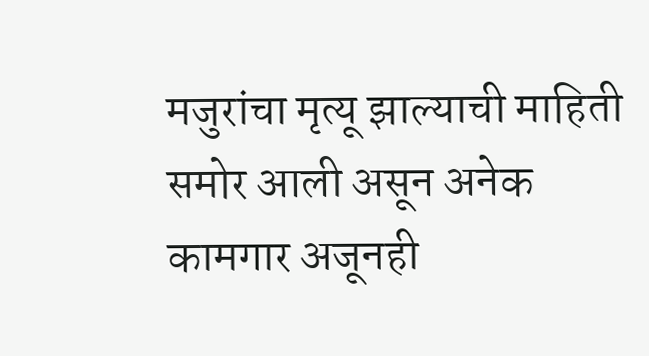मजुरांचा मृत्यू झाल्याची माहिती समोर आली असून अनेक कामगार अजूनही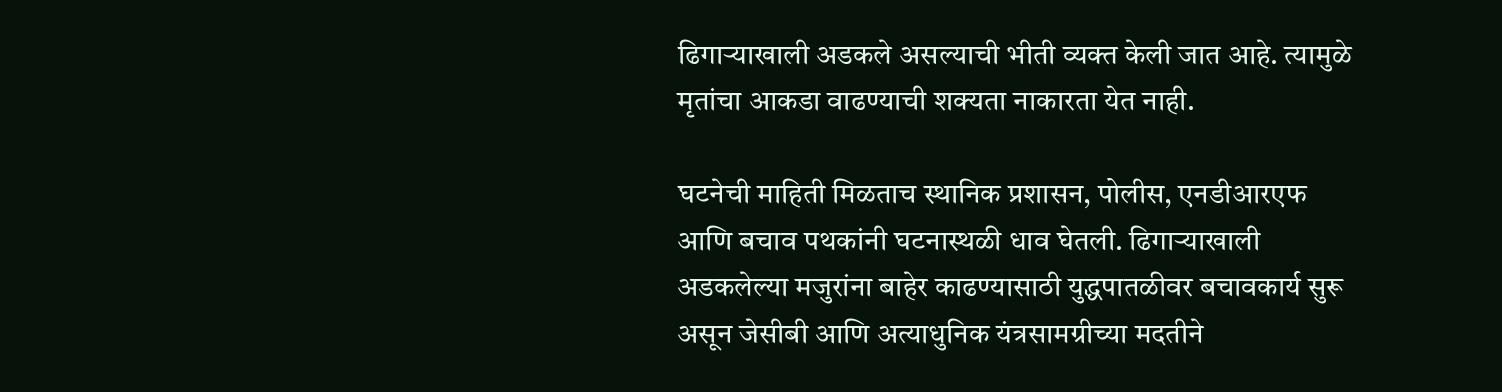ढिगाऱ्याखाली अडकले असल्याची भीती व्यक्त केली जात आहे. त्यामुळे मृतांचा आकडा वाढण्याची शक्यता नाकारता येत नाही.

घटनेची माहिती मिळताच स्थानिक प्रशासन, पोलीस, एनडीआरएफ आणि बचाव पथकांनी घटनास्थळी धाव घेतली. ढिगाऱ्याखाली अडकलेल्या मजुरांना बाहेर काढण्यासाठी युद्धपातळीवर बचावकार्य सुरू असून जेसीबी आणि अत्याधुनिक यंत्रसामग्रीच्या मदतीने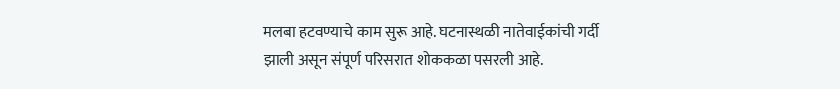मलबा हटवण्याचे काम सुरू आहे. घटनास्थळी नातेवाईकांची गर्दी झाली असून संपूर्ण परिसरात शोककळा पसरली आहे.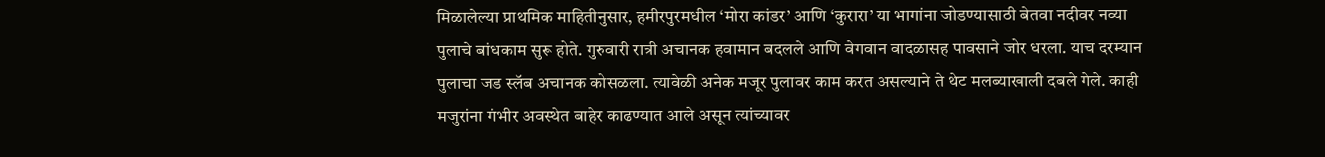मिळालेल्या प्राथमिक माहितीनुसार, हमीरपुरमधील ‘मोरा कांडर’ आणि ‘कुरारा’ या भागांना जोडण्यासाठी बेतवा नदीवर नव्या पुलाचे बांधकाम सुरू होते. गुरुवारी रात्री अचानक हवामान बदलले आणि वेगवान वादळासह पावसाने जोर धरला. याच दरम्यान पुलाचा जड स्लॅब अचानक कोसळला. त्यावेळी अनेक मजूर पुलावर काम करत असल्याने ते थेट मलब्याखाली दबले गेले. काही मजुरांना गंभीर अवस्थेत बाहेर काढण्यात आले असून त्यांच्यावर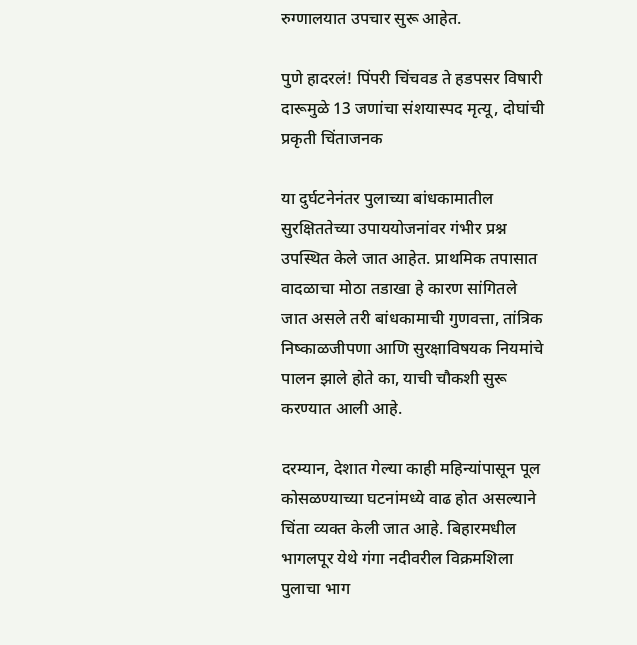रुग्णालयात उपचार सुरू आहेत.

पुणे हादरलं! पिंपरी चिंचवड ते हडपसर विषारी दारूमुळे 13 जणांचा संशयास्पद मृत्यू, दोघांची प्रकृती चिंताजनक

या दुर्घटनेनंतर पुलाच्या बांधकामातील सुरक्षिततेच्या उपाययोजनांवर गंभीर प्रश्न उपस्थित केले जात आहेत. प्राथमिक तपासात वादळाचा मोठा तडाखा हे कारण सांगितले जात असले तरी बांधकामाची गुणवत्ता, तांत्रिक निष्काळजीपणा आणि सुरक्षाविषयक नियमांचे पालन झाले होते का, याची चौकशी सुरू करण्यात आली आहे.

दरम्यान, देशात गेल्या काही महिन्यांपासून पूल कोसळण्याच्या घटनांमध्ये वाढ होत असल्याने चिंता व्यक्त केली जात आहे. बिहारमधील भागलपूर येथे गंगा नदीवरील विक्रमशिला पुलाचा भाग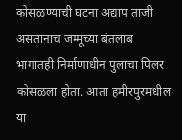कोसळण्याची घटना अद्याप ताजी असतानाच जम्मूच्या बंतलाब भागातही निर्माणाधीन पुलाचा पिलर कोसळला होता. आता हमीरपुरमधील या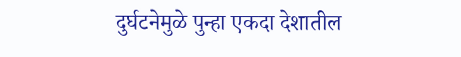दुर्घटनेमुळे पुन्हा एकदा देशातील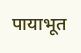पायाभूत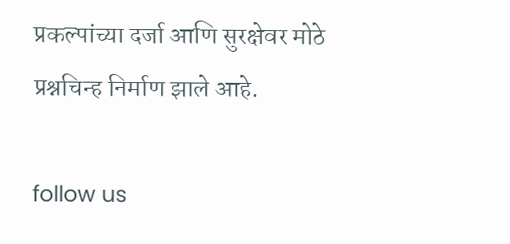प्रकल्पांच्या दर्जा आणि सुरक्षेवर मोठे प्रश्नचिन्ह निर्माण झाले आहे.

follow us